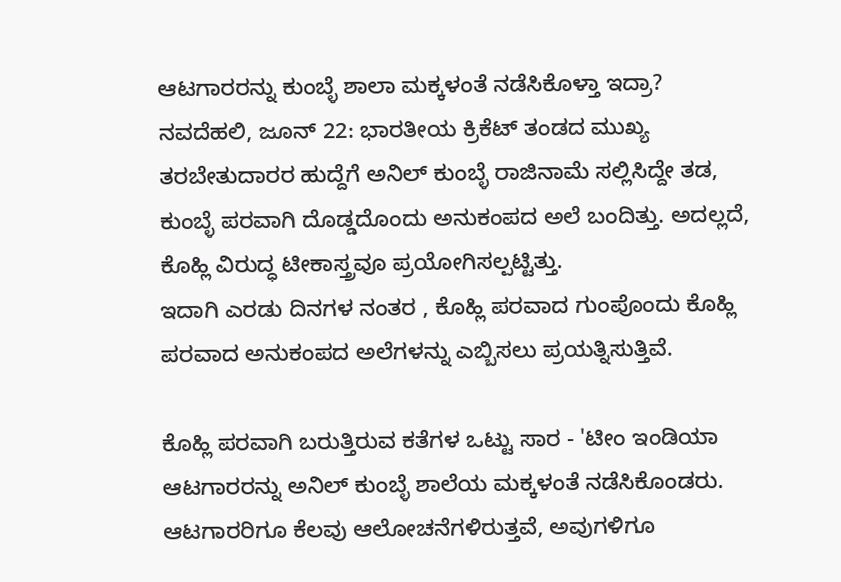ಆಟಗಾರರನ್ನು ಕುಂಬ್ಳೆ ಶಾಲಾ ಮಕ್ಕಳಂತೆ ನಡೆಸಿಕೊಳ್ತಾ ಇದ್ರಾ?
ನವದೆಹಲಿ, ಜೂನ್ 22: ಭಾರತೀಯ ಕ್ರಿಕೆಟ್ ತಂಡದ ಮುಖ್ಯ ತರಬೇತುದಾರರ ಹುದ್ದೆಗೆ ಅನಿಲ್ ಕುಂಬ್ಳೆ ರಾಜಿನಾಮೆ ಸಲ್ಲಿಸಿದ್ದೇ ತಡ, ಕುಂಬ್ಳೆ ಪರವಾಗಿ ದೊಡ್ಡದೊಂದು ಅನುಕಂಪದ ಅಲೆ ಬಂದಿತ್ತು. ಅದಲ್ಲದೆ, ಕೊಹ್ಲಿ ವಿರುದ್ಧ ಟೀಕಾಸ್ತ್ರವೂ ಪ್ರಯೋಗಿಸಲ್ಪಟ್ಟಿತ್ತು.
ಇದಾಗಿ ಎರಡು ದಿನಗಳ ನಂತರ , ಕೊಹ್ಲಿ ಪರವಾದ ಗುಂಪೊಂದು ಕೊಹ್ಲಿ ಪರವಾದ ಅನುಕಂಪದ ಅಲೆಗಳನ್ನು ಎಬ್ಬಿಸಲು ಪ್ರಯತ್ನಿಸುತ್ತಿವೆ.

ಕೊಹ್ಲಿ ಪರವಾಗಿ ಬರುತ್ತಿರುವ ಕತೆಗಳ ಒಟ್ಟು ಸಾರ - 'ಟೀಂ ಇಂಡಿಯಾ ಆಟಗಾರರನ್ನು ಅನಿಲ್ ಕುಂಬ್ಳೆ ಶಾಲೆಯ ಮಕ್ಕಳಂತೆ ನಡೆಸಿಕೊಂಡರು. ಆಟಗಾರರಿಗೂ ಕೆಲವು ಆಲೋಚನೆಗಳಿರುತ್ತವೆ, ಅವುಗಳಿಗೂ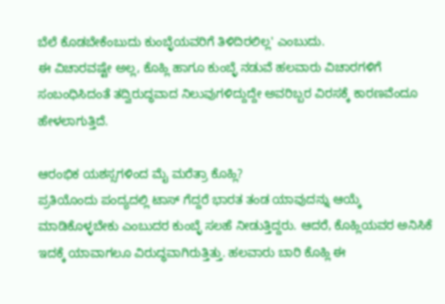ಬೆಲೆ ಕೊಡಬೇಕೆಂಬುದು ಕುಂಬ್ಳೆಯವರಿಗೆ ತಿಳಿದಿರಲಿಲ್ಲ' ಎಂಬುದು.
ಈ ವಿಚಾರವಷ್ಟೇ ಅಲ್ಲ, ಕೊಹ್ಲಿ ಹಾಗೂ ಕುಂಬ್ಳೆ ನಡುವೆ ಹಲವಾರು ವಿಚಾರಗಳಿಗೆ ಸಂಬಂಧಿಸಿದಂತೆ ತದ್ವಿರುದ್ಧವಾದ ನಿಲುವುಗಳಿದ್ದುದ್ದೇ ಅವರಿಬ್ಬರ ವಿರಸಕ್ಕೆ ಕಾರಣವೆಂದೂ ಹೇಳಲಾಗುತ್ತಿದೆ.

ಆರಂಭಿಕ ಯಶಸ್ಸಗಳಿಂದ ಮೈ ಮರೆತ್ರಾ ಕೊಹ್ಲಿ?
ಪ್ರತಿಯೊಂದು ಪಂದ್ಯದಲ್ಲಿ ಟಾಸ್ ಗೆದ್ದರೆ ಭಾರತ ತಂಡ ಯಾವುದನ್ನು ಆಯ್ಕೆ ಮಾಡಿಕೊಳ್ಳಬೇಕು ಎಂಬುದರ ಕುಂಬ್ಳೆ ಸಲಹೆ ನೀಡುತ್ತಿದ್ದರು. ಆದರೆ, ಕೊಹ್ಲಿಯವರ ಅನಿಸಿಕೆ ಇದಕ್ಕೆ ಯಾವಾಗಲೂ ವಿರುದ್ಧವಾಗಿರುತ್ತಿತ್ತು. ಹಲವಾರು ಬಾರಿ ಕೊಹ್ಲಿ ಈ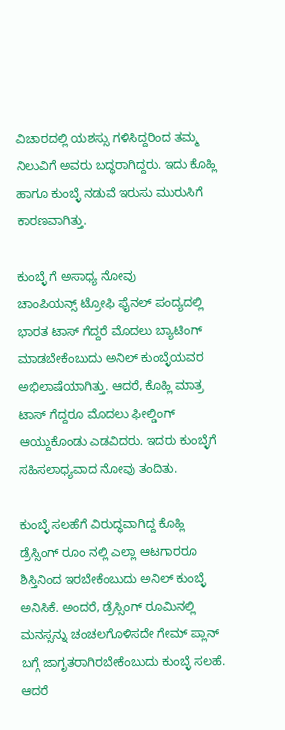ವಿಚಾರದಲ್ಲಿ ಯಶಸ್ಸು ಗಳಿಸಿದ್ದರಿಂದ ತಮ್ಮ ನಿಲುವಿಗೆ ಅವರು ಬದ್ಧರಾಗಿದ್ದರು. ಇದು ಕೊಹ್ಲಿ ಹಾಗೂ ಕುಂಬ್ಳೆ ನಡುವೆ ಇರುಸು ಮುರುಸಿಗೆ ಕಾರಣವಾಗಿತ್ತು.

ಕುಂಬ್ಳೆ ಗೆ ಅಸಾಧ್ಯ ನೋವು
ಚಾಂಪಿಯನ್ಸ್ ಟ್ರೋಫಿ ಫೈನಲ್ ಪಂದ್ಯದಲ್ಲಿ ಭಾರತ ಟಾಸ್ ಗೆದ್ದರೆ ಮೊದಲು ಬ್ಯಾಟಿಂಗ್ ಮಾಡಬೇಕೆಂಬುದು ಅನಿಲ್ ಕುಂಬ್ಳೆಯವರ ಅಭಿಲಾಷೆಯಾಗಿತ್ತು. ಆದರೆ, ಕೊಹ್ಲಿ ಮಾತ್ರ ಟಾಸ್ ಗೆದ್ದರೂ ಮೊದಲು ಫೀಲ್ಡಿಂಗ್ ಆಯ್ದುಕೊಂಡು ಎಡವಿದರು. ಇದರು ಕುಂಬ್ಳೆಗೆ ಸಹಿಸಲಾಧ್ಯವಾದ ನೋವು ತಂದಿತು.

ಕುಂಬ್ಳೆ ಸಲಹೆಗೆ ವಿರುದ್ಧವಾಗಿದ್ದ ಕೊಹ್ಲಿ
ಡ್ರೆಸ್ಸಿಂಗ್ ರೂಂ ನಲ್ಲಿ ಎಲ್ಲಾ ಆಟಗಾರರೂ ಶಿಸ್ತಿನಿಂದ ಇರಬೇಕೆಂಬುದು ಅನಿಲ್ ಕುಂಬ್ಳೆ ಅನಿಸಿಕೆ. ಅಂದರೆ, ಡ್ರೆಸ್ಸಿಂಗ್ ರೂಮಿನಲ್ಲಿ ಮನಸ್ಸನ್ನು ಚಂಚಲಗೊಳಿಸದೇ ಗೇಮ್ ಪ್ಲಾನ್ ಬಗ್ಗೆ ಜಾಗೃತರಾಗಿರಬೇಕೆಂಬುದು ಕುಂಬ್ಳೆ ಸಲಹೆ. ಆದರೆ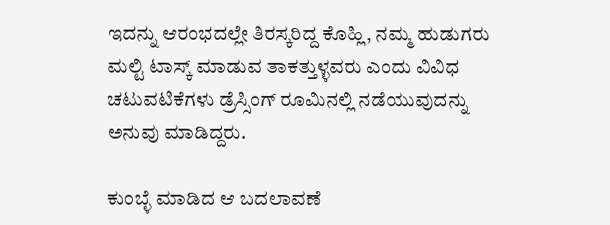ಇದನ್ನು ಆರಂಭದಲ್ಲೇ ತಿರಸ್ಕರಿದ್ದ ಕೊಹ್ಲಿ, ನಮ್ಮ ಹುಡುಗರು ಮಲ್ಟಿ ಟಾಸ್ಕ್ ಮಾಡುವ ತಾಕತ್ತುಳ್ಳವರು ಎಂದು ವಿವಿಧ ಚಟುವಟಿಕೆಗಳು ಡ್ರೆಸ್ಸಿಂಗ್ ರೂಮಿನಲ್ಲಿ ನಡೆಯುವುದನ್ನು ಅನುವು ಮಾಡಿದ್ದರು.

ಕುಂಬ್ಳೆ ಮಾಡಿದ ಆ ಬದಲಾವಣೆ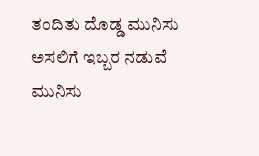ತಂದಿತು ದೊಡ್ಡ ಮುನಿಸು
ಅಸಲಿಗೆ ಇಬ್ಬರ ನಡುವೆ ಮುನಿಸು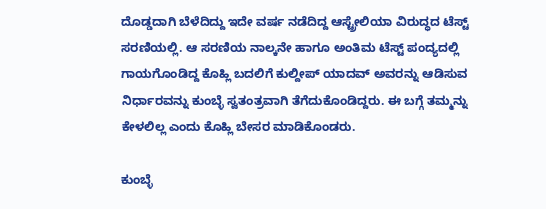ದೊಡ್ಡದಾಗಿ ಬೆಳೆದಿದ್ದು ಇದೇ ವರ್ಷ ನಡೆದಿದ್ದ ಆಸ್ಟ್ರೇಲಿಯಾ ವಿರುದ್ಧದ ಟೆಸ್ಟ್ ಸರಣಿಯಲ್ಲಿ. ಆ ಸರಣಿಯ ನಾಲ್ಕನೇ ಹಾಗೂ ಅಂತಿಮ ಟೆಸ್ಟ್ ಪಂದ್ಯದಲ್ಲಿ ಗಾಯಗೊಂಡಿದ್ದ ಕೊಹ್ಲಿ ಬದಲಿಗೆ ಕುಲ್ದೀಪ್ ಯಾದವ್ ಅವರನ್ನು ಆಡಿಸುವ ನಿರ್ಧಾರವನ್ನು ಕುಂಬ್ಳೆ ಸ್ವತಂತ್ರವಾಗಿ ತೆಗೆದುಕೊಂಡಿದ್ದರು. ಈ ಬಗ್ಗೆ ತಮ್ಮನ್ನು ಕೇಳಲಿಲ್ಲ ಎಂದು ಕೊಹ್ಲಿ ಬೇಸರ ಮಾಡಿಕೊಂಡರು.

ಕುಂಬ್ಳೆ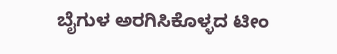ಬೈಗುಳ ಅರಗಿಸಿಕೊಳ್ಳದ ಟೀಂ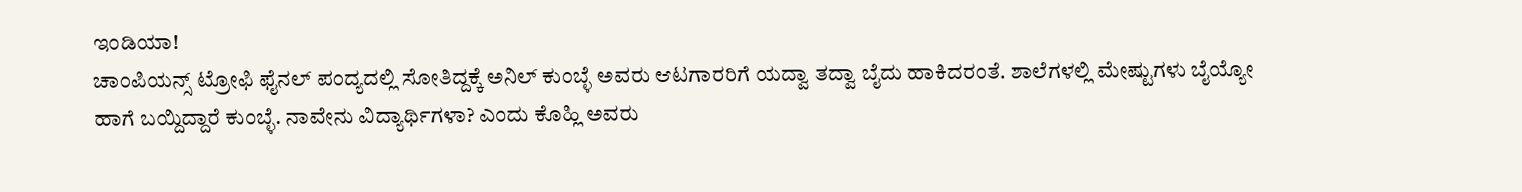ಇಂಡಿಯಾ!
ಚಾಂಪಿಯನ್ಸ್ ಟ್ರೋಫಿ ಫೈನಲ್ ಪಂದ್ಯದಲ್ಲಿ ಸೋತಿದ್ದಕ್ಕೆ ಅನಿಲ್ ಕುಂಬ್ಳೆ ಅವರು ಆಟಗಾರರಿಗೆ ಯದ್ವಾ ತದ್ವಾ ಬೈದು ಹಾಕಿದರಂತೆ. ಶಾಲೆಗಳಲ್ಲಿ ಮೇಷ್ಟುಗಳು ಬೈಯ್ಯೋ ಹಾಗೆ ಬಯ್ದಿದ್ದಾರೆ ಕುಂಬ್ಳೆ. ನಾವೇನು ವಿದ್ಯಾರ್ಥಿಗಳಾ? ಎಂದು ಕೊಹ್ಲಿ ಅವರು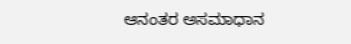ಆನಂತರ ಅಸಮಾಧಾನ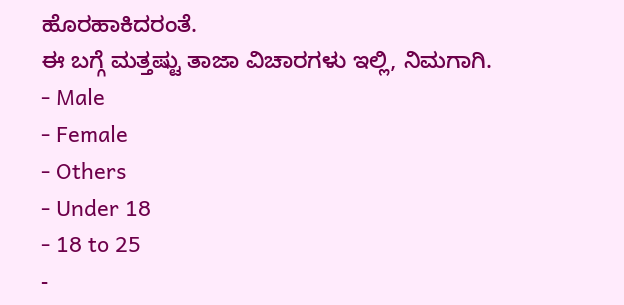ಹೊರಹಾಕಿದರಂತೆ.
ಈ ಬಗ್ಗೆ ಮತ್ತಷ್ಟು ತಾಜಾ ವಿಚಾರಗಳು ಇಲ್ಲಿ, ನಿಮಗಾಗಿ.
- Male
- Female
- Others
- Under 18
- 18 to 25
-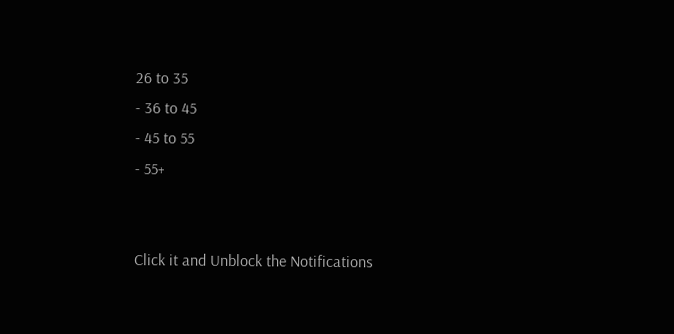26 to 35
- 36 to 45
- 45 to 55
- 55+


Click it and Unblock the Notifications